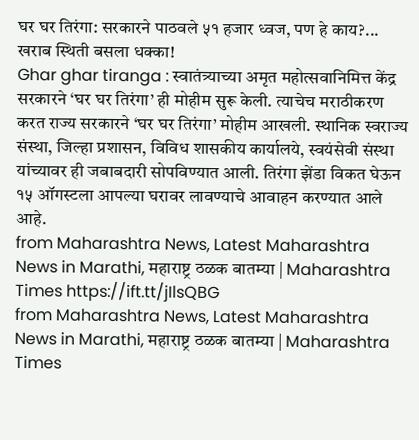घर घर तिरंगा: सरकारने पाठवले ५१ हजार ध्वज, पण हे काय?... खराब स्थिती बसला धक्का!
Ghar ghar tiranga : स्वातंत्र्याच्या अमृत महोत्सवानिमित्त केंद्र सरकारने ‘घर घर तिरंगा’ ही मोहीम सुरू केली. त्याचेच मराठीकरण करत राज्य सरकारने ‘घर घर तिरंगा’ मोहीम आखली. स्थानिक स्वराज्य संस्था, जिल्हा प्रशासन, विविध शासकीय कार्यालये, स्वयंसेवी संस्था यांच्यावर ही जबाबदारी सोपविण्यात आली. तिरंगा झेंडा विकत घेऊन १५ ऑगस्टला आपल्या घरावर लावण्याचे आवाहन करण्यात आले आहे.
from Maharashtra News, Latest Maharashtra News in Marathi, महाराष्ट्र ठळक बातम्या | Maharashtra Times https://ift.tt/jIlsQBG
from Maharashtra News, Latest Maharashtra News in Marathi, महाराष्ट्र ठळक बातम्या | Maharashtra Times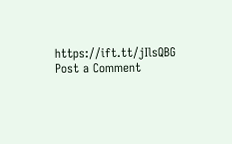https://ift.tt/jIlsQBG
Post a Comment